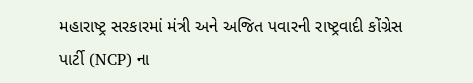મહારાષ્ટ્ર સરકારમાં મંત્રી અને અજિત પવારની રાષ્ટ્રવાદી કોંગ્રેસ પાર્ટી (NCP) ના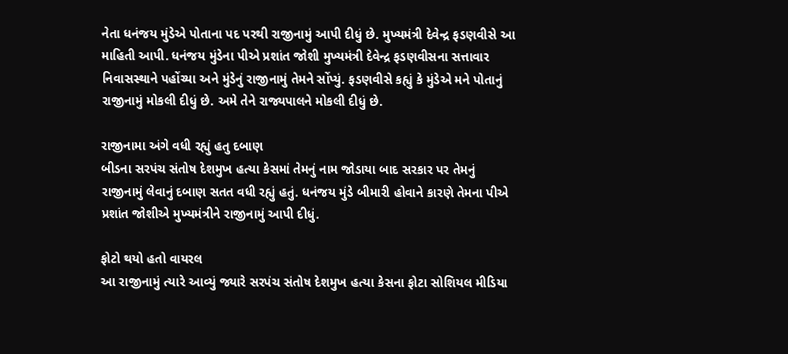નેતા ધનંજય મુંડેએ પોતાના પદ પરથી રાજીનામું આપી દીધું છે. મુખ્યમંત્રી દેવેન્દ્ર ફડણવીસે આ માહિતી આપી. ધનંજય મુંડેના પીએ પ્રશાંત જોશી મુખ્યમંત્રી દેવેન્દ્ર ફડણવીસના સત્તાવાર નિવાસસ્થાને પહોંચ્યા અને મુંડેનું રાજીનામું તેમને સોંપ્યું. ફડણવીસે કહ્યું કે મુંડેએ મને પોતાનું રાજીનામું મોકલી દીધું છે. અમે તેને રાજ્યપાલને મોકલી દીધું છે.

રાજીનામા અંગે વધી રહ્યું હતુ દબાણ
બીડના સરપંચ સંતોષ દેશમુખ હત્યા કેસમાં તેમનું નામ જોડાયા બાદ સરકાર પર તેમનું રાજીનામું લેવાનું દબાણ સતત વધી રહ્યું હતું. ધનંજય મુંડે બીમારી હોવાને કારણે તેમના પીએ પ્રશાંત જોશીએ મુખ્યમંત્રીને રાજીનામું આપી દીધું.

ફોટો થયો હતો વાયરલ
આ રાજીનામું ત્યારે આવ્યું જ્યારે સરપંચ સંતોષ દેશમુખ હત્યા કેસના ફોટા સોશિયલ મીડિયા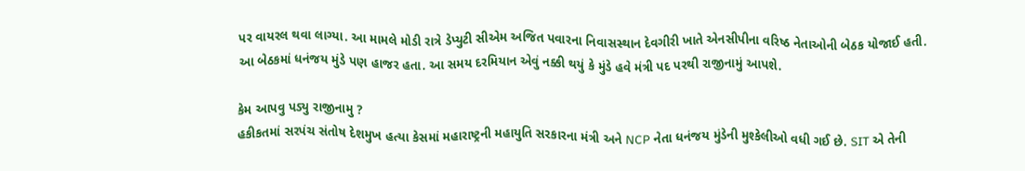પર વાયરલ થવા લાગ્યા. આ મામલે મોડી રાત્રે ડેપ્યુટી સીએમ અજિત પવારના નિવાસસ્થાન દેવગીરી ખાતે એનસીપીના વરિષ્ઠ નેતાઓની બેઠક યોજાઈ હતી. આ બેઠકમાં ધનંજય મુંડે પણ હાજર હતા. આ સમય દરમિયાન એવું નક્કી થયું કે મુંડે હવે મંત્રી પદ પરથી રાજીનામું આપશે.

કેમ આપવુ પડ્યુ રાજીનામુ ?
હકીકતમાં સરપંચ સંતોષ દેશમુખ હત્યા કેસમાં મહારાષ્ટ્રની મહાયુતિ સરકારના મંત્રી અને NCP નેતા ધનંજય મુંડેની મુશ્કેલીઓ વધી ગઈ છે. SIT એ તેની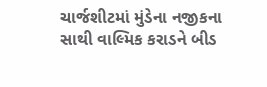ચાર્જશીટમાં મુંડેના નજીકના સાથી વાલ્મિક કરાડને બીડ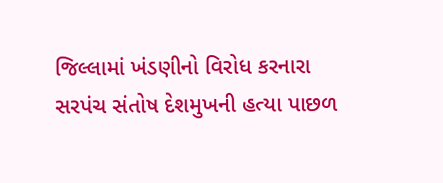જિલ્લામાં ખંડણીનો વિરોધ કરનારા સરપંચ સંતોષ દેશમુખની હત્યા પાછળ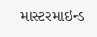માસ્ટરમાઇન્ડ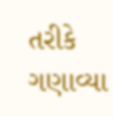તરીકે ગણાવ્યા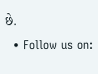છે.
  • Follow us on: